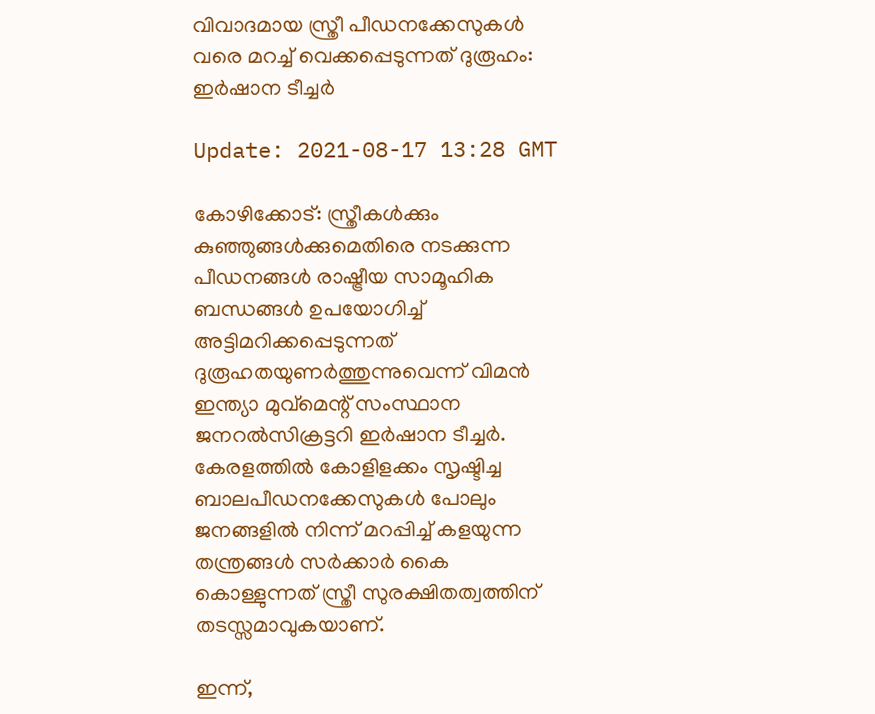വിവാദമായ സ്ത്രീ പീഡനക്കേസുകള്‍ വരെ മറച്ച് വെക്കപ്പെടുന്നത് ദുരൂഹം: ഇര്‍ഷാന ടീച്ചര്‍

Update: 2021-08-17 13:28 GMT

കോഴിക്കോട്: സ്ത്രീകള്‍ക്കും കുഞ്ഞുങ്ങള്‍ക്കുമെതിരെ നടക്കുന്ന പീഡനങ്ങള്‍ രാഷ്ട്രീയ സാമൂഹിക ബന്ധങ്ങള്‍ ഉപയോഗിച്ച് അട്ടിമറിക്കപ്പെടുന്നത് ദുരൂഹതയുണര്‍ത്തുന്നുവെന്ന് വിമന്‍ ഇന്ത്യാ മുവ്‌മെന്റ് സംസ്ഥാന ജനറല്‍സിക്രട്ടറി ഇര്‍ഷാന ടീച്ചര്‍. കേരളത്തില്‍ കോളിളക്കം സൃഷ്ടിച്ച ബാലപീഡനക്കേസുകള്‍ പോലും ജനങ്ങളില്‍ നിന്ന് മറപ്പിച്ച് കളയുന്ന തന്ത്രങ്ങള്‍ സര്‍ക്കാര്‍ കൈ കൊള്ളുന്നത് സ്ത്രീ സുരക്ഷിതത്വത്തിന് തടസ്സമാവുകയാണ്.

ഇന്ന്,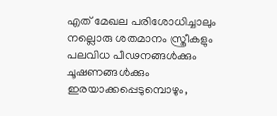എത് മേഖല പരിശോധിച്ചാലും നല്ലൊരു ശതമാനം സ്ത്രീകളും പലവിധ പീഢനങ്ങള്‍ക്കും ചൂഷണങ്ങള്‍ക്കും ഇരയാക്കപ്പെടുമ്പൊഴും,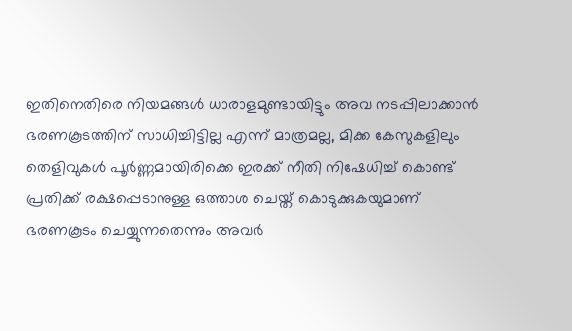ഇതിനെതിരെ നിയമങ്ങള്‍ ധാരാളമുണ്ടായിട്ടും അവ നടപ്പിലാക്കാന്‍ ഭരണകൂടത്തിന് സാധിച്ചിട്ടില്ല എന്ന് മാത്രമല്ല, മിക്ക കേസുകളിലും തെളിവുകള്‍ പൂര്‍ണ്ണമായിരിക്കെ ഇരക്ക് നീതി നിഷേധിച്ച് കൊണ്ട് പ്രതിക്ക് രക്ഷപ്പെടാനുള്ള ഒത്താശ ചെയ്ത് കൊടുക്കുകയുമാണ് ഭരണകൂടം ചെയ്യുന്നതെന്നും അവര്‍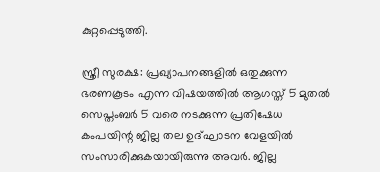കുറ്റപ്പെടുത്തി.

സ്ത്രീ സുരക്ഷ: പ്രഖ്യാപനങ്ങളില്‍ ഒതുക്കുന്ന ഭരണകൂടം എന്ന വിഷയത്തില്‍ ആഗസ്ത് 5 മുതല്‍ സെപ്തംബര്‍ 5 വരെ നടക്കുന്ന പ്രതിഷേധ കംപയിന്റ ജില്ല തല ഉദ്ഘാടന വേളയില്‍ സംസാരിക്കുകയായിരുന്നു അവര്‍. ജില്ല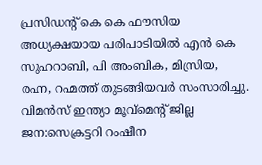പ്രസിഡന്റ് കെ കെ ഫൗസിയ അധ്യക്ഷയായ പരിപാടിയില്‍ എന്‍ കെ സുഹറാബി, പി അംബിക, മിസ്രിയ, രഹ്ന, റഹ്മത്ത് തുടങ്ങിയവര്‍ സംസാരിച്ചു. വിമന്‍സ് ഇന്ത്യാ മൂവ്‌മെന്റ് ജില്ല ജന:സെക്രട്ടറി റംഷീന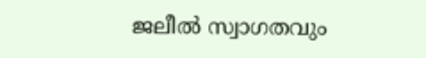ജലീല്‍ സ്വാഗതവും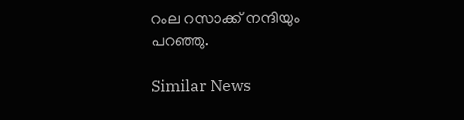റംല റസാക്ക് നന്ദിയും പറഞ്ഞു.

Similar News